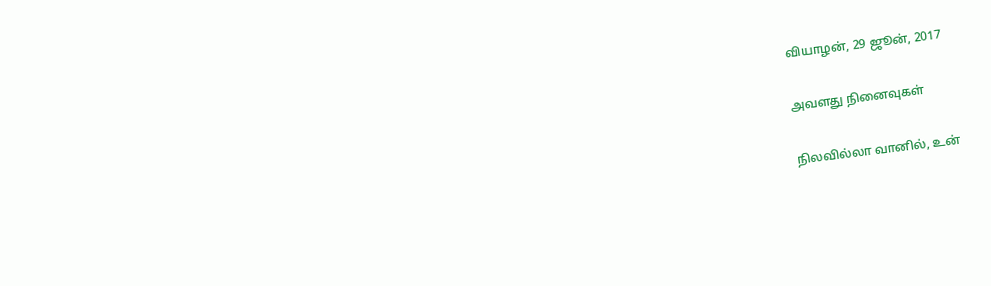வியாழன், 29 ஜூன், 2017

அவளது நினைவுகள்

நிலவில்லா வானில், உன்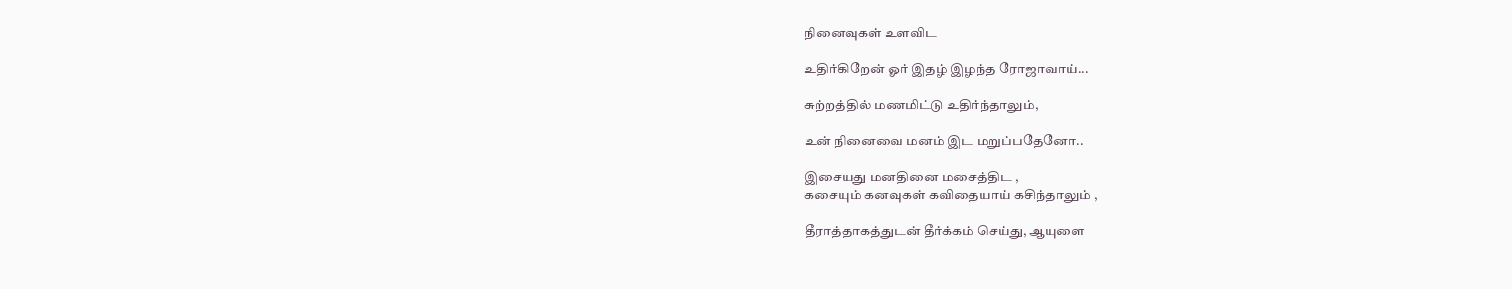நினைவுகள் உளவிட

உதிர்கிறேன் ஓர் இதழ் இழந்த ரோஜாவாய்...

சுற்றத்தில் மணமிட்டு உதிர்ந்தாலும்,

உன் நினைவை மனம் இட மறுப்பதேனோ..

இசையது மனதினை மசைத்திட ,
கசையும் கனவுகள் கவிதையாய் கசிந்தாலும் ,

தீராத்தாகத்துடன் தீர்க்கம் செய்து, ஆயுளை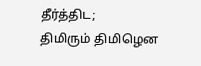தீர்த்திட;
திமிரும் திமிழென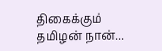திகைக்கும் தமிழன் நான்...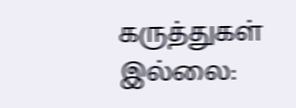கருத்துகள் இல்லை: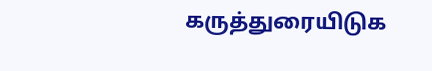கருத்துரையிடுக